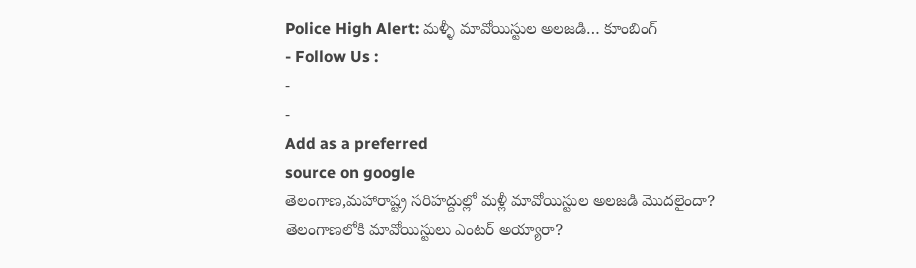Police High Alert: మళ్ళీ మావోయిస్టుల అలజడి… కూంబింగ్
- Follow Us :
-
-
Add as a preferred
source on google
తెలంగాణ,మహారాష్ట్ర సరిహద్దుల్లో మళ్లీ మావోయిస్టుల అలజడి మొదలైందా?
తెలంగాణలోకి మావోయిస్టులు ఎంటర్ అయ్యారా?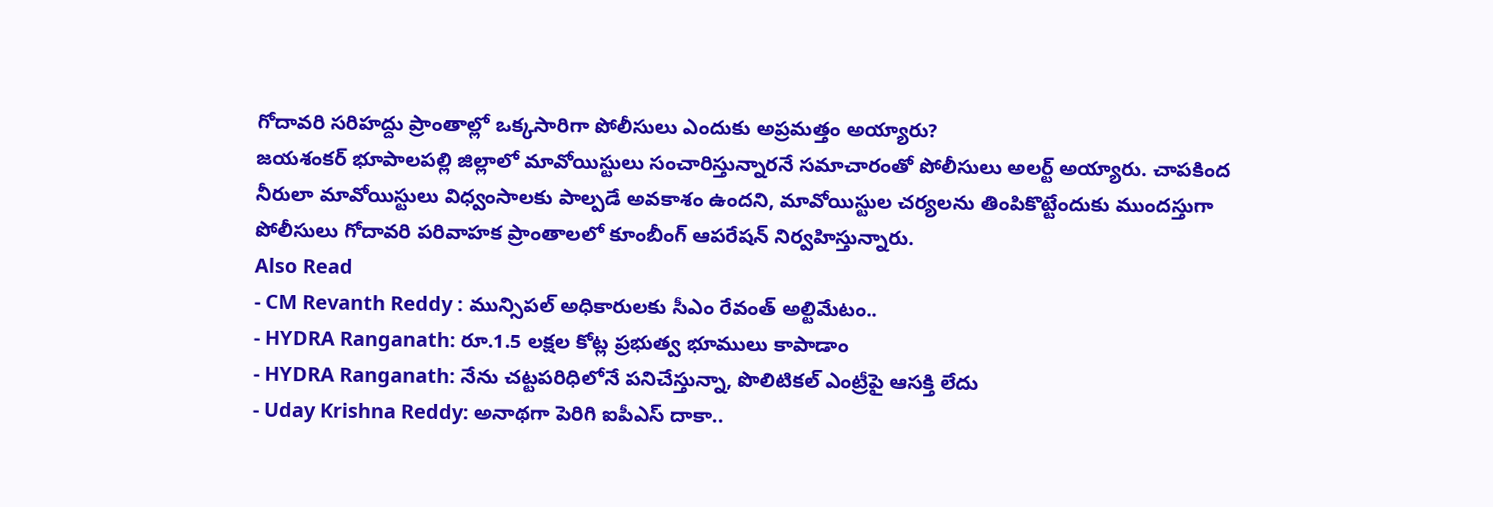గోదావరి సరిహద్దు ప్రాంతాల్లో ఒక్కసారిగా పోలీసులు ఎందుకు అప్రమత్తం అయ్యారు?
జయశంకర్ భూపాలపల్లి జిల్లాలో మావోయిస్టులు సంచారిస్తున్నారనే సమాచారంతో పోలీసులు అలర్ట్ అయ్యారు. చాపకింద నీరులా మావోయిస్టులు విధ్వంసాలకు పాల్పడే అవకాశం ఉందని, మావోయిస్టుల చర్యలను తింపికొట్టేందుకు ముందస్తుగా పోలీసులు గోదావరి పరివాహక ప్రాంతాలలో కూంబీంగ్ ఆపరేషన్ నిర్వహిస్తున్నారు.
Also Read
- CM Revanth Reddy : మున్సిపల్ అధికారులకు సీఎం రేవంత్ అల్టిమేటం..
- HYDRA Ranganath: రూ.1.5 లక్షల కోట్ల ప్రభుత్వ భూములు కాపాడాం
- HYDRA Ranganath: నేను చట్టపరిధిలోనే పనిచేస్తున్నా, పొలిటికల్ ఎంట్రీపై ఆసక్తి లేదు
- Uday Krishna Reddy: అనాథగా పెరిగి ఐపీఎస్ దాకా..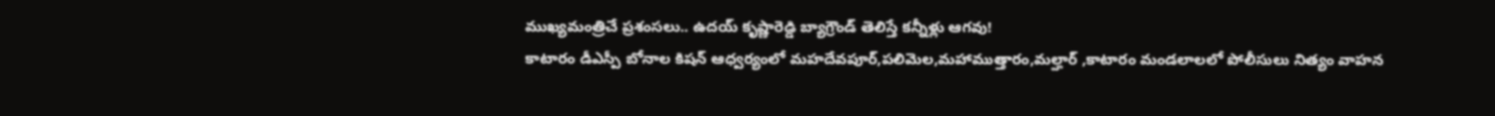ముఖ్యమంత్రిచే ప్రశంసలు.. ఉదయ్ కృష్ణారెడ్డి బ్యాగ్రౌండ్ తెలిస్తే కన్నీళ్లు ఆగవు!
కాటారం డీఎస్పీ బోనాల కిషన్ ఆధ్వర్యంలో మహదేవపూర్,పలిమెల,మహాముత్తారం,మల్హార్ ,కాటారం మండలాలలో పోలీసులు నిత్యం వాహన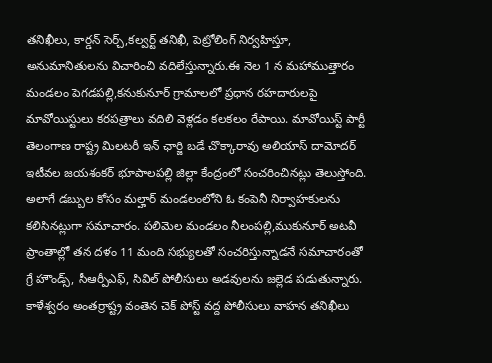తనిఖీలు, కార్డన్ సెర్చ్,కల్వర్ట్ తనిఖీ, పెట్రోలింగ్ నిర్వహిస్తూ, అనుమానితులను విచారించి వదిలేస్తున్నారు.ఈ నెల 1 న మహాముత్తారం మండలం పెగడపల్లి,కనుకునూర్ గ్రామాలలో ప్రధాన రహదారులపై మావోయిస్టులు కరపత్రాలు వదిలి వెళ్లడం కలకలం రేపాయి. మావోయిస్ట్ పార్టీ తెలంగాణ రాష్ట్ర మిలటరీ ఇన్ ఛార్జి బడే చొక్కారావు అలియాస్ దామోదర్ ఇటీవల జయశంకర్ భూపాలపల్లి జిల్లా కేంద్రంలో సంచరించినట్లు తెలుస్తోంది.
అలాగే డబ్బుల కోసం మల్హార్ మండలంలోని ఓ కంపెనీ నిర్వాహకులను కలిసినట్లుగా సమాచారం. పలిమెల మండలం నీలంపల్లి,ముకునూర్ అటవీ ప్రాంతాల్లో తన దళం 11 మంది సభ్యులతో సంచరిస్తున్నాడనే సమాచారంతో గ్రే హౌండ్స్, సీఆర్పీఎఫ్, సివిల్ పోలీసులు అడవులను జల్లెడ పడుతున్నారు. కాళేశ్వరం అంతర్రాష్ట్ర వంతెన చెక్ పోస్ట్ వద్ద పోలీసులు వాహన తనిఖీలు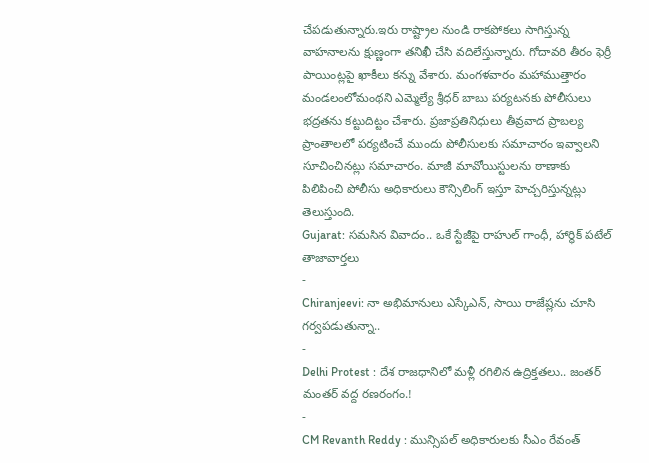చేపడుతున్నారు.ఇరు రాష్ట్రాల నుండి రాకపోకలు సాగిస్తున్న వాహనాలను క్షుణ్ణంగా తనిఖీ చేసి వదిలేస్తున్నారు. గోదావరి తీరం ఫెర్రీ పాయింట్లపై ఖాకీలు కన్ను వేశారు. మంగళవారం మహాముత్తారం మండలంలోమంథని ఎమ్మెల్యే శ్రీధర్ బాబు పర్యటనకు పోలీసులు భద్రతను కట్టుదిట్టం చేశారు. ప్రజాప్రతినిధులు తీవ్రవాద ప్రాబల్య ప్రాంతాలలో పర్యటించే ముందు పోలీసులకు సమాచారం ఇవ్వాలని సూచించినట్లు సమాచారం. మాజీ మావోయిస్టులను ఠాణాకు పిలిపించి పోలీసు అధికారులు కౌన్సిలింగ్ ఇస్తూ హెచ్చరిస్తున్నట్లు తెలుస్తుంది.
Gujarat: సమసిన వివాదం.. ఒకే స్టేజీపై రాహుల్ గాంధీ, హార్థిక్ పటేల్
తాజావార్తలు
-
Chiranjeevi: నా అభిమానులు ఎస్కేఎన్, సాయి రాజేష్లను చూసి గర్వపడుతున్నా..
-
Delhi Protest : దేశ రాజధానిలో మళ్లీ రగిలిన ఉద్రిక్తతలు.. జంతర్ మంతర్ వద్ద రణరంగం.!
-
CM Revanth Reddy : మున్సిపల్ అధికారులకు సీఎం రేవంత్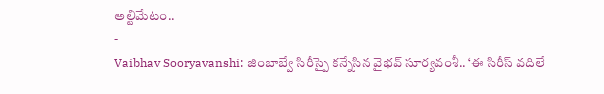అల్టిమేటం..
-
Vaibhav Sooryavanshi: జింబాబ్వే సిరీస్పై కన్నేసిన వైభవ్ సూర్యవంశీ.. ‘ఈ సిరీస్ వదిలే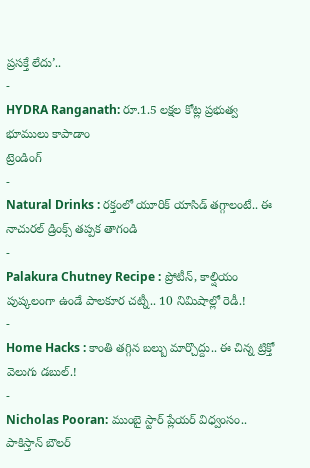ప్రసక్తే లేదు’..
-
HYDRA Ranganath: రూ.1.5 లక్షల కోట్ల ప్రభుత్వ భూములు కాపాడాం
ట్రెండింగ్
-
Natural Drinks : రక్తంలో యూరిక్ యాసిడ్ తగ్గాలంటే.. ఈ నాచురల్ డ్రింక్స్ తప్పక తాగండి
-
Palakura Chutney Recipe : ప్రోటీన్, కాల్షియం పుష్కలంగా ఉండే పాలకూర చట్నీ.. 10 నిమిషాల్లో రెడీ.!
-
Home Hacks : కాంతి తగ్గిన బల్బు మార్చొద్దు.. ఈ చిన్న ట్రిక్తో వెలుగు డబుల్.!
-
Nicholas Pooran: ముంబై స్టార్ ప్లేయర్ విధ్వంసం.. పాకిస్తాన్ బౌలర్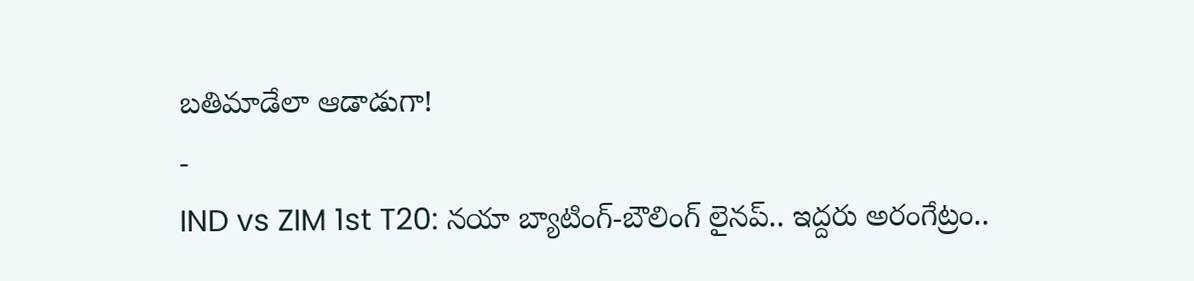బతిమాడేలా ఆడాడుగా!
-
IND vs ZIM 1st T20: నయా బ్యాటింగ్-బౌలింగ్ లైనప్.. ఇద్దరు అరంగేట్రం..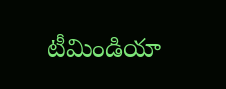టీమిండియా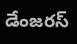డేంజరస్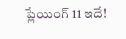ప్లేయింగ్ 11 ఇదే!